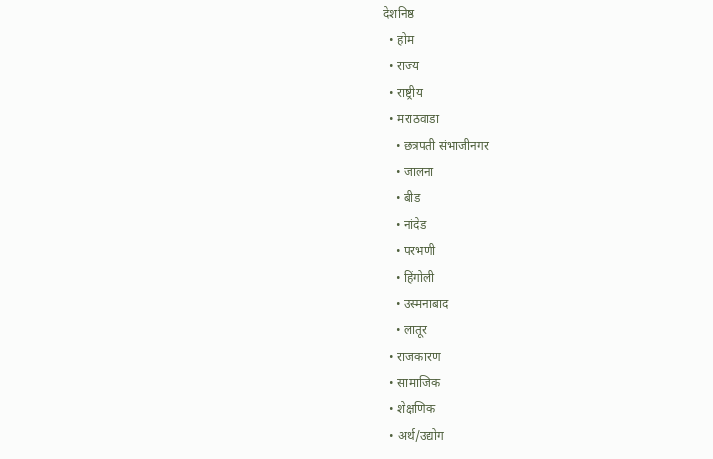देशनिष्ठ
  • होम
  • राज्य
  • राष्ट्रीय
  • मराठवाडा
    • छत्रपती संभाजीनगर
    • जालना
    • बीड
    • नांदेड
    • परभणी
    • हिंगोली
    • उस्मनाबाद
    • लातूर
  • राजकारण
  • सामाजिक
  • शेक्षणिक
  • अर्थ/उद्योग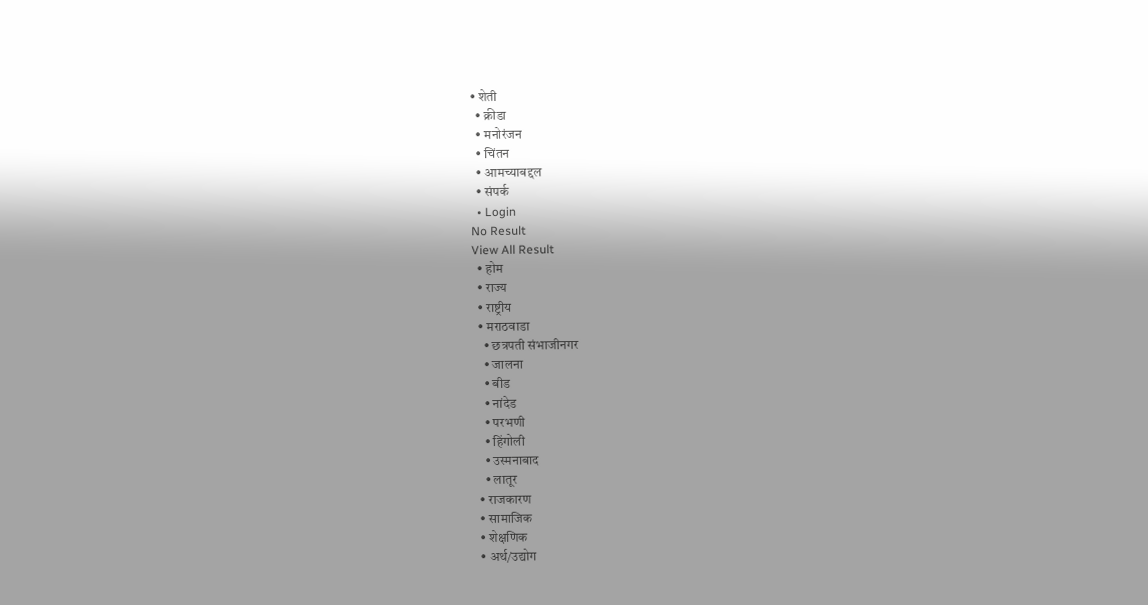• शेती
  • क्रीडा
  • मनोरंजन
  • चिंतन
  • आमच्याबद्दल
  • संपर्क
  • Login
No Result
View All Result
  • होम
  • राज्य
  • राष्ट्रीय
  • मराठवाडा
    • छत्रपती संभाजीनगर
    • जालना
    • बीड
    • नांदेड
    • परभणी
    • हिंगोली
    • उस्मनाबाद
    • लातूर
  • राजकारण
  • सामाजिक
  • शेक्षणिक
  • अर्थ/उद्योग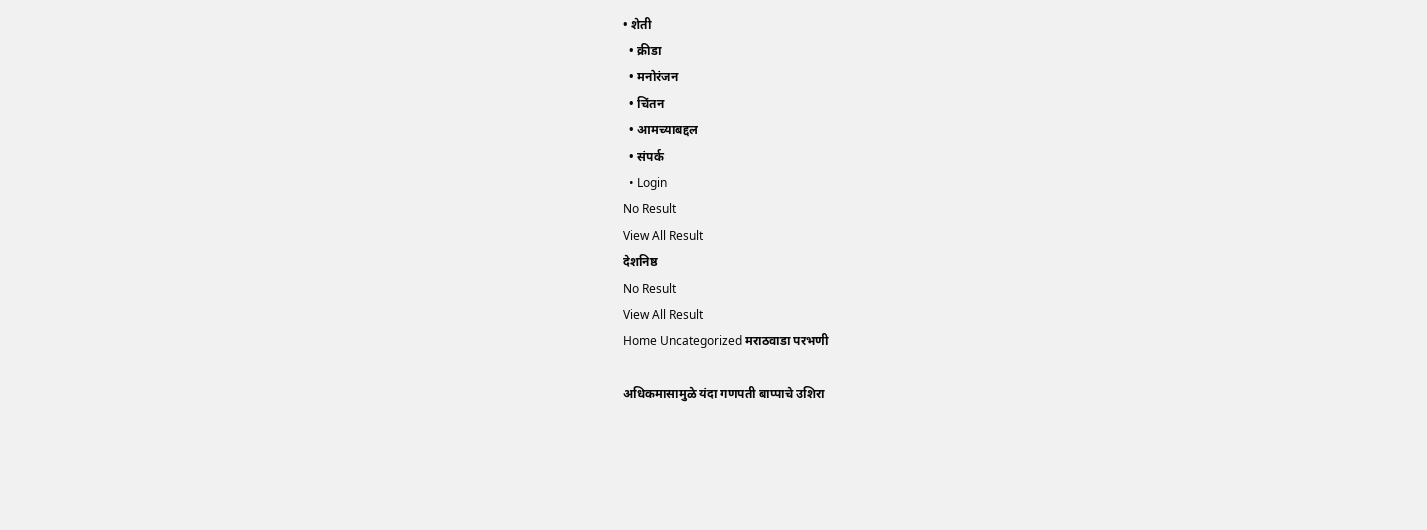• शेती
  • क्रीडा
  • मनोरंजन
  • चिंतन
  • आमच्याबद्दल
  • संपर्क
  • Login
No Result
View All Result
देशनिष्ठ
No Result
View All Result
Home Uncategorized मराठवाडा परभणी

अधिकमासामुळे यंदा गणपती बाप्पाचे उशिरा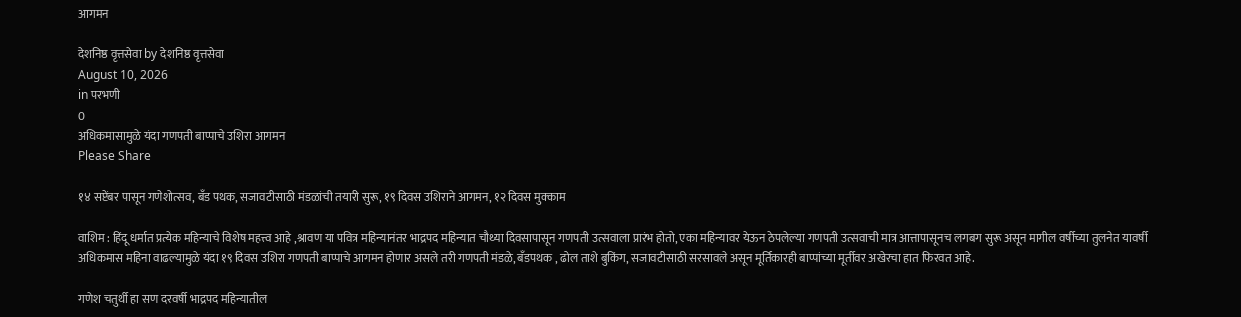आगमन

देशनिष्ठ वृत्तसेवा by देशनिष्ठ वृत्तसेवा
August 10, 2026
in परभणी
0
अधिकमासामुळे यंदा गणपती बाप्पाचे उशिरा आगमन
Please Share

१४ सप्टेंबर पासून गणेशोत्सव, बँड पथक, सजावटीसाठी मंडळांची तयारी सुरू, १९ दिवस उशिराने आगमन, १२ दिवस मुक्काम

वाशिम : हिंदू धर्मात प्रत्येक महिन्याचे विशेष महत्त्व आहे ,श्रावण या पवित्र महिन्यानंतर भाद्रपद महिन्यात चौथ्या दिवसापासून गणपती उत्सवाला प्रारंभ होतो, एका महिन्यावर येऊन ठेपलेल्या गणपती उत्सवाची मात्र आत्तापासूनच लगबग सुरू असून मागील वर्षीच्या तुलनेत यावर्षी अधिकमास महिना वाढल्यामुळे यंदा १९ दिवस उशिरा गणपती बाप्पाचे आगमन होणार असले तरी गणपती मंडळे, बँडपथक , ढोल ताशे बुकिंग, सजावटीसाठी सरसावले असून मूर्तिकारही बाप्पांच्या मूर्तीवर अखेरचा हात फिरवत आहे.

गणेश चतुर्थी हा सण दरवर्षी भाद्रपद महिन्यातील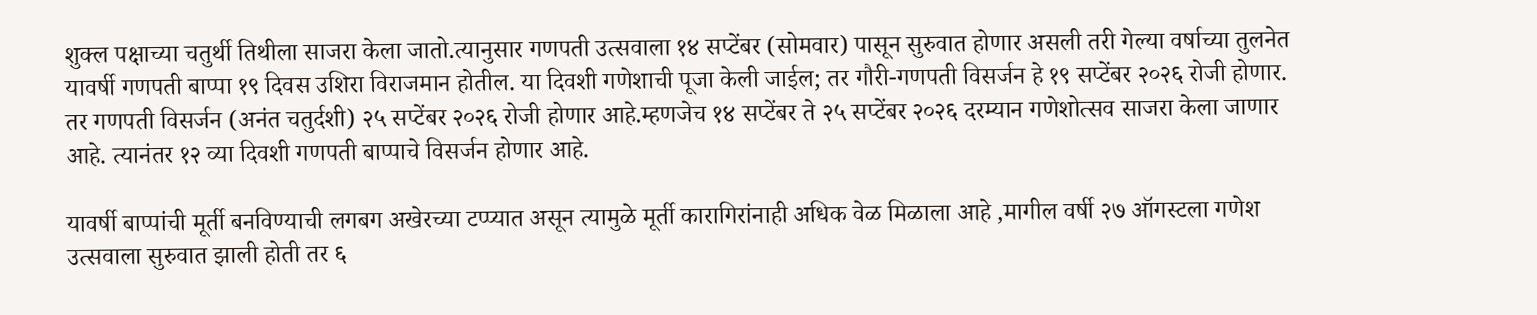शुक्ल पक्षाच्या चतुर्थी तिथीला साजरा केला जातो.त्यानुसार गणपती उत्सवाला १४ सप्टेंबर (सोमवार) पासून सुरुवात होणार असली तरी गेल्या वर्षाच्या तुलनेत यावर्षी गणपती बाप्पा १९ दिवस उशिरा विराजमान होतील. या दिवशी गणेशाची पूजा केली जाईल; तर गौरी-गणपती विसर्जन हे १९ सप्टेंबर २०२६ रोजी होणार. तर गणपती विसर्जन (अनंत चतुर्दशी) २५ सप्टेंबर २०२६ रोजी होणार आहे.म्हणजेच १४ सप्टेंबर ते २५ सप्टेंबर २०२६ दरम्यान गणेशोत्सव साजरा केला जाणार आहे. त्यानंतर १२ व्या दिवशी गणपती बाप्पाचे विसर्जन होणार आहे.

यावर्षी बाप्पांची मूर्ती बनविण्याची लगबग अखेरच्या टप्प्यात असून त्यामुळे मूर्ती कारागिरांनाही अधिक वेळ मिळाला आहे ,मागील वर्षी २७ ऑगस्टला गणेश उत्सवाला सुरुवात झाली होती तर ६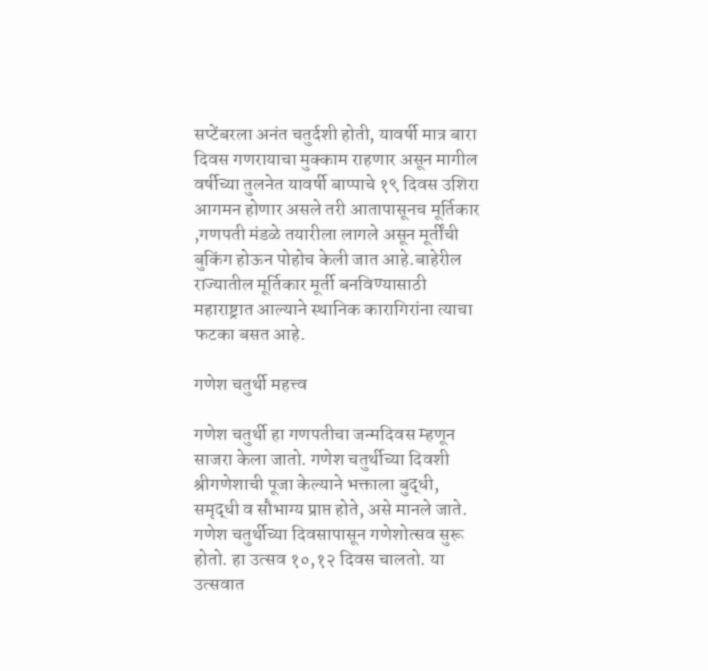सप्टेंबरला अनंत चतुर्दशी होती, यावर्षी मात्र बारा दिवस गणरायाचा मुक्काम राहणार असून मागील वर्षीच्या तुलनेत यावर्षी बाप्पाचे १९ दिवस उशिरा आगमन होणार असले तरी आतापासूनच मूर्तिकार ,गणपती मंडळे तयारीला लागले असून मूर्तींची बुकिंग होऊन पोहोच केली जात आहे.बाहेरील राज्यातील मूर्तिकार मूर्ती बनविण्यासाठी महाराष्ट्रात आल्याने स्थानिक कारागिरांना त्याचा फटका बसत आहे.

गणेश चतुर्थी महत्त्व

गणेश चतुर्थी हा गणपतीचा जन्मदिवस म्हणून साजरा केला जातो. गणेश चतुर्थीच्या दिवशी श्रीगणेशाची पूजा केल्याने भक्ताला बुद्धी, समृद्धी व सौभाग्य प्राप्त होते, असे मानले जाते. गणेश चतुर्थीच्या दिवसापासून गणेशोत्सव सुरू होतो. हा उत्सव १०,१२ दिवस चालतो. या उत्सवात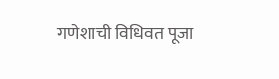गणेशाची विधिवत पूजा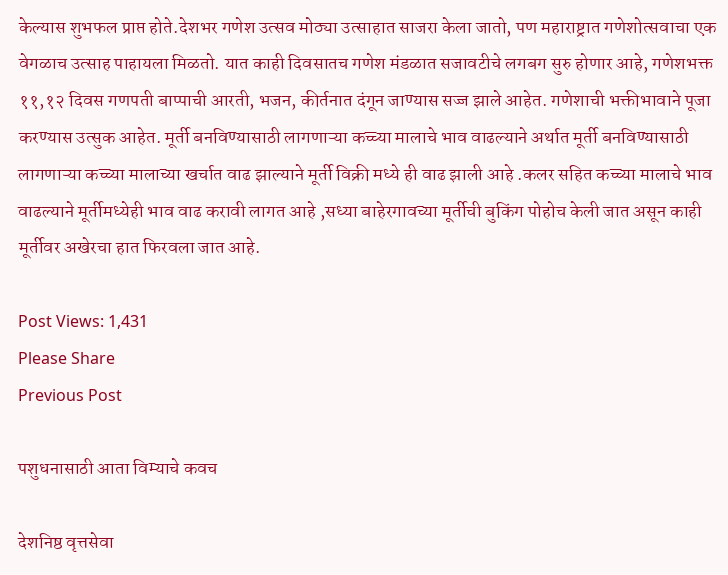केल्यास शुभफल प्राप्त होते.देशभर गणेश उत्सव मोठ्या उत्साहात साजरा केला जातो, पण महाराष्ट्रात गणेशोत्सवाचा एक वेगळाच उत्साह पाहायला मिळतो. यात काही दिवसातच गणेश मंडळात सजावटीचे लगबग सुरु होणार आहे, गणेशभक्त ११,१२ दिवस गणपती बाप्पाची आरती, भजन, कीर्तनात दंगून जाण्यास सज्ज झाले आहेत. गणेशाची भक्तीभावाने पूजा करण्यास उत्सुक आहेत. मूर्ती बनविण्यासाठी लागणाऱ्या कच्च्या मालाचे भाव वाढल्याने अर्थात मूर्ती बनविण्यासाठी लागणाऱ्या कच्च्या मालाच्या खर्चात वाढ झाल्याने मूर्ती विक्री मध्ये ही वाढ झाली आहे .कलर सहित कच्च्या मालाचे भाव वाढल्याने मूर्तीमध्येही भाव वाढ करावी लागत आहे ,सध्या बाहेरगावच्या मूर्तीची बुकिंग पोहोच केली जात असून काही मूर्तीवर अखेरचा हात फिरवला जात आहे.

Post Views: 1,431
Please Share
Previous Post

पशुधनासाठी आता विम्याचे कवच

देशनिष्ठ वृत्तसेवा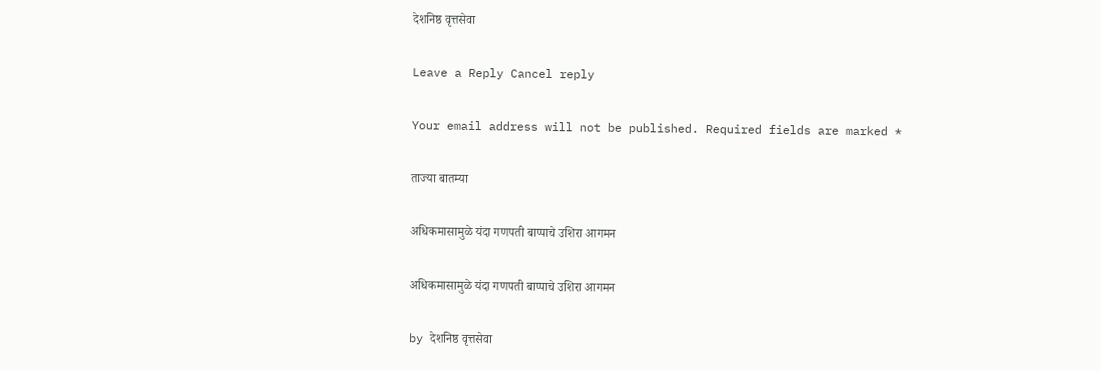देशनिष्ठ वृत्तसेवा

Leave a Reply Cancel reply

Your email address will not be published. Required fields are marked *

ताज्या बातम्या

अधिकमासामुळे यंदा गणपती बाप्पाचे उशिरा आगमन

अधिकमासामुळे यंदा गणपती बाप्पाचे उशिरा आगमन

by देशनिष्ठ वृत्तसेवा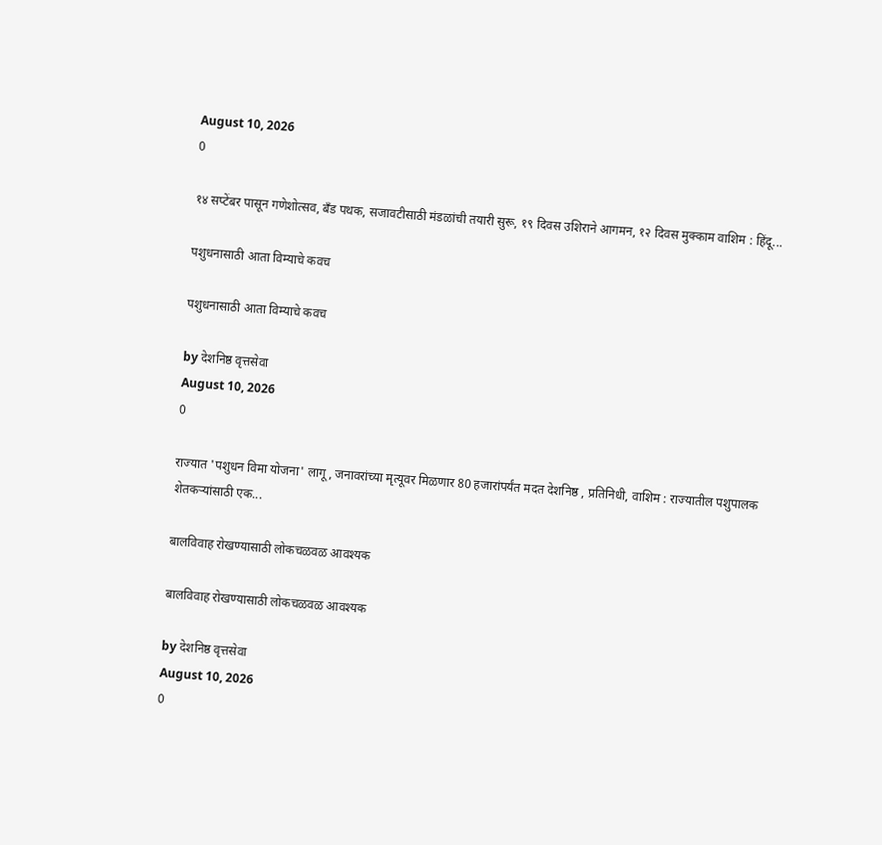August 10, 2026
0

१४ सप्टेंबर पासून गणेशोत्सव, बँड पथक, सजावटीसाठी मंडळांची तयारी सुरू, १९ दिवस उशिराने आगमन, १२ दिवस मुक्काम वाशिम : हिंदू...

पशुधनासाठी आता विम्याचे कवच

पशुधनासाठी आता विम्याचे कवच

by देशनिष्ठ वृत्तसेवा
August 10, 2026
0

राज्यात 'पशुधन विमा योजना' लागू, जनावरांच्या मृत्यूवर मिळणार 80 हजारांपर्यंत मदत देशनिष्ठ , प्रतिनिधी, वाशिम : राज्यातील पशुपालक शेतकऱ्यांसाठी एक...

बालविवाह रोखण्यासाठी लोकचळवळ आवश्यक

बालविवाह रोखण्यासाठी लोकचळवळ आवश्यक

by देशनिष्ठ वृत्तसेवा
August 10, 2026
0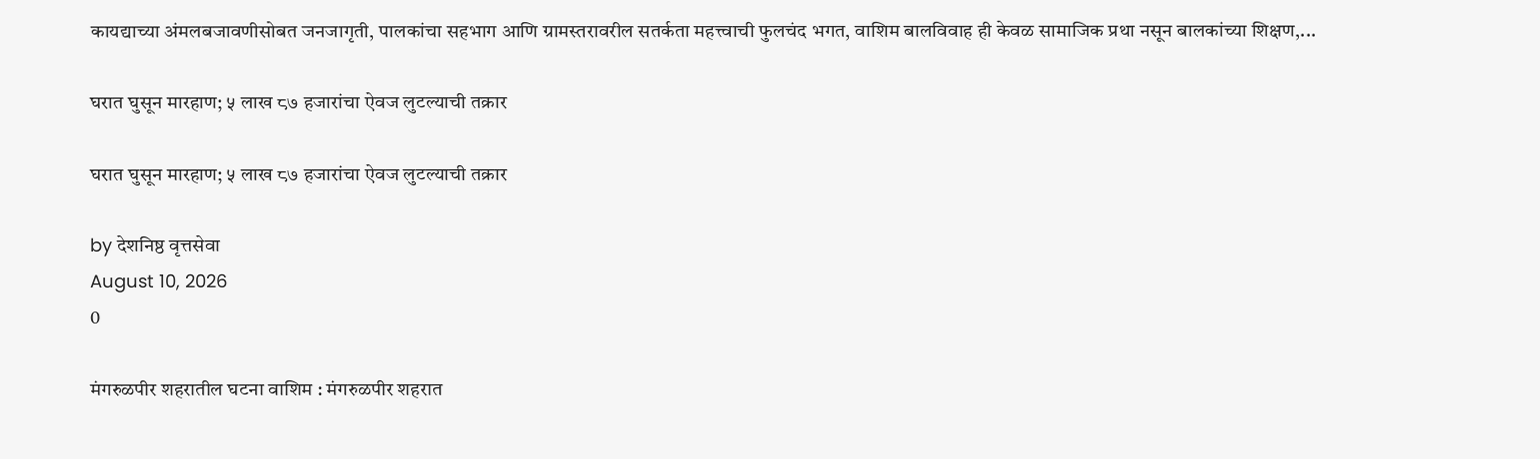कायद्याच्या अंमलबजावणीसोबत जनजागृती, पालकांचा सहभाग आणि ग्रामस्तरावरील सतर्कता महत्त्वाची फुलचंद भगत, वाशिम बालविवाह ही केवळ सामाजिक प्रथा नसून बालकांच्या शिक्षण,...

घरात घुसून मारहाण; ५ लाख ८७ हजारांचा ऐवज लुटल्याची तक्रार

घरात घुसून मारहाण; ५ लाख ८७ हजारांचा ऐवज लुटल्याची तक्रार

by देशनिष्ठ वृत्तसेवा
August 10, 2026
0

मंगरुळपीर शहरातील घटना वाशिम : मंगरुळपीर शहरात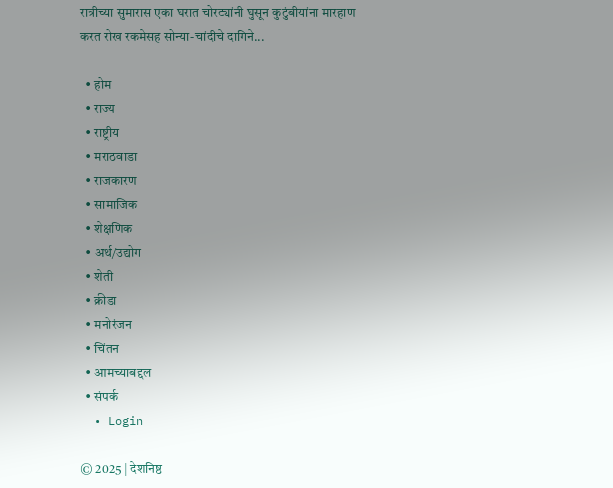रात्रीच्या सुमारास एका घरात चोरट्यांनी घुसून कुटुंबीयांना मारहाण करत रोख रकमेसह सोन्या-चांदीचे दागिने...

  • होम
  • राज्य
  • राष्ट्रीय
  • मराठवाडा
  • राजकारण
  • सामाजिक
  • शेक्षणिक
  • अर्थ/उद्योग
  • शेती
  • क्रीडा
  • मनोरंजन
  • चिंतन
  • आमच्याबद्दल
  • संपर्क
  • Login

© 2025 | देशनिष्ठ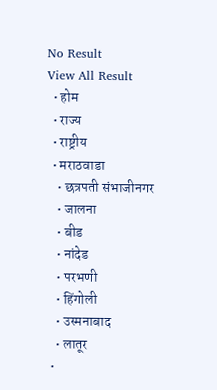No Result
View All Result
  • होम
  • राज्य
  • राष्ट्रीय
  • मराठवाडा
    • छत्रपती संभाजीनगर
    • जालना
    • बीड
    • नांदेड
    • परभणी
    • हिंगोली
    • उस्मनाबाद
    • लातूर
  •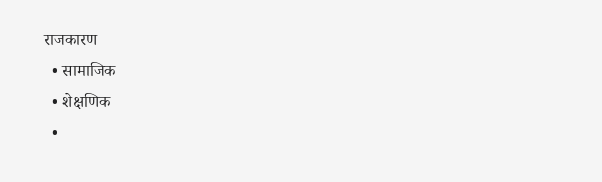राजकारण
  • सामाजिक
  • शेक्षणिक
  •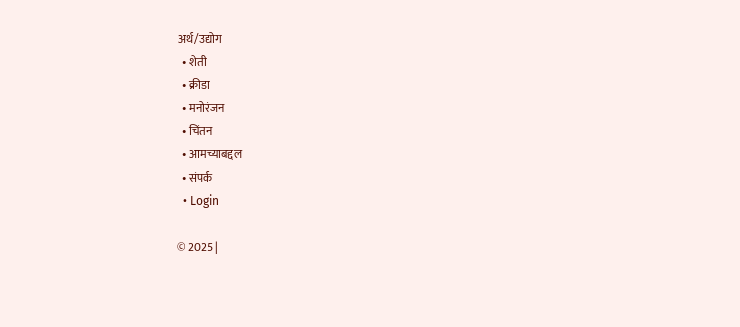अर्थ/उद्योग
  • शेती
  • क्रीडा
  • मनोरंजन
  • चिंतन
  • आमच्याबद्दल
  • संपर्क
  • Login

© 2025 |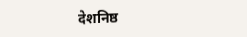देशनिष्ठ